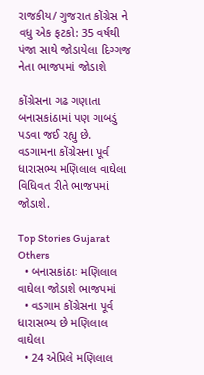રાજકીય/ ગુજરાત કોંગ્રેસ ને વધુ એક ફટકો: 35 વર્ષથી પંજા સાથે જોડાયેલા દિગ્ગજ નેતા ભાજપમાં જોડાશે

કોંગ્રેસના ગઢ ગણાતા બનાસકાંઠામાં પણ ગાબડું પડવા જઈ રહ્યુ છે.  વડગામના કોંગ્રેસના પૂર્વ ધારાસભ્ય મણિલાલ વાઘેલા વિધિવત રીતે ભાજપમાં જોડાશે.

Top Stories Gujarat Others
  • બનાસકાંઠાઃ મણિલાલ વાઘેલા જોડાશે ભાજપમાં
  • વડગામ કોંગ્રેસના પૂર્વ ધારાસભ્ય છે મણિલાલ વાઘેલા
  • 24 એપ્રિલે મણિલાલ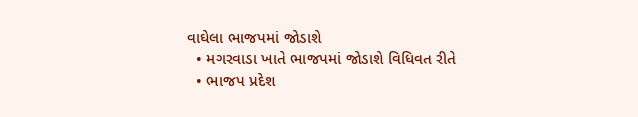વાઘેલા ભાજપમાં જોડાશે
  • મગરવાડા ખાતે ભાજપમાં જોડાશે વિધિવત રીતે
  • ભાજપ પ્રદેશ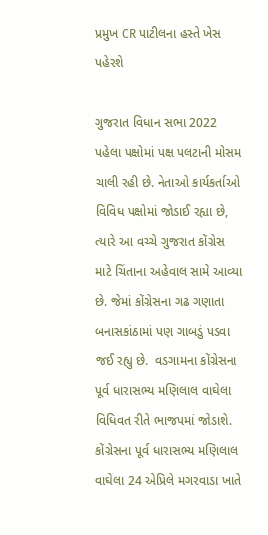પ્રમુખ CR પાટીલના હસ્તે ખેસ પહેરશે

ગુજરાત વિધાન સભા 2022 પહેલા પક્ષોમાં પક્ષ પલટાની મોસમ ચાલી રહી છે. નેતાઓ કાર્યકર્તાઓ વિવિધ પક્ષોમાં જોડાઈ રહ્યા છે, ત્યારે આ વચ્ચે ગુજરાત કોંગ્રેસ માટે ચિંતાના અહેવાલ સામે આવ્યા છે. જેમાં કોંગ્રેસના ગઢ ગણાતા બનાસકાંઠામાં પણ ગાબડું પડવા જઈ રહ્યુ છે.  વડગામના કોંગ્રેસના પૂર્વ ધારાસભ્ય મણિલાલ વાઘેલા વિધિવત રીતે ભાજપમાં જોડાશે. કોંગ્રેસના પૂર્વ ધારાસભ્ય મણિલાલ વાઘેલા 24 એપ્રિલે મગરવાડા ખાતે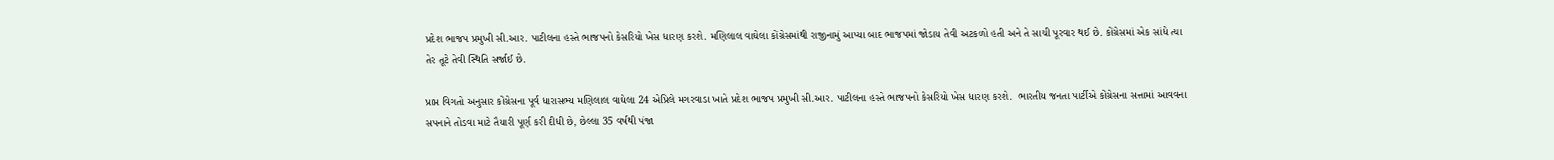પ્રદેશ ભાજપ પ્રમુખી સી.આર. પાટીલના હસ્તે ભાજપનો કેસરિયો ખેસ ધારણ કરશે. મણિલાલ વાઘેલા કોંગ્રેસમાંથી રાજીનામું આપ્યા બાદ ભાજપમાં જોડાય તેવી અટકળો હતી અને તે સાચી પૂરવાર થઈ છે. કોંગ્રેસમાં એક સાંધે ત્યા તેર તૂટે તેવી સ્થિતિ સર્જાઈ છે.

પ્રાપ્ત વિગતો અનુસાર કોંગ્રેસના પૂર્વ ધારાસભ્ય મણિલાલ વાઘેલા 24 એપ્રિલે મગરવાડા ખાતે પ્રદેશ ભાજપ પ્રમુખી સી.આર. પાટીલના હસ્તે ભાજપનો કેસરિયો ખેસ ધારણ કરશે.  ભારતીય જનતા પાર્ટીએ કોંગ્રેસના સત્તામાં આવવના સપનાને તોડવા માટે તૈયારી પૂર્ણ કરી દીધી છે, છેલ્લા 35 વર્ષથી પંજા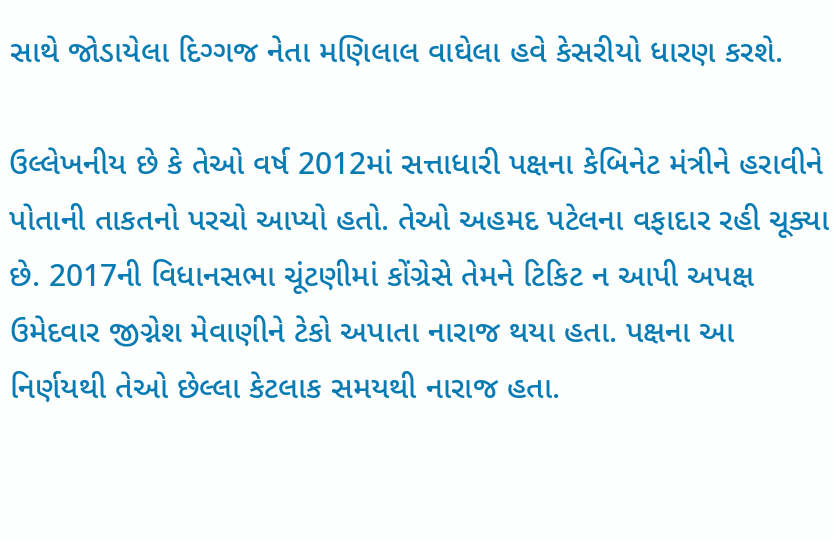સાથે જોડાયેલા દિગ્ગજ નેતા મણિલાલ વાઘેલા હવે કેસરીયો ધારણ કરશે.

ઉલ્લેખનીય છે કે તેઓ વર્ષ 2012માં સત્તાધારી પક્ષના કેબિનેટ મંત્રીને હરાવીને પોતાની તાકતનો પરચો આપ્યો હતો. તેઓ અહમદ પટેલના વફાદાર રહી ચૂક્યા છે. 2017ની વિધાનસભા ચૂંટણીમાં કોંગ્રેસે તેમને ટિકિટ ન આપી અપક્ષ ઉમેદવાર જીગ્નેશ મેવાણીને ટેકો અપાતા નારાજ થયા હતા. પક્ષના આ નિર્ણયથી તેઓ છેલ્લા કેટલાક સમયથી નારાજ હતા.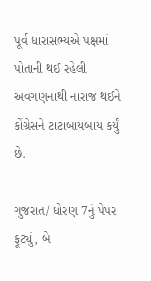પૂર્વ ધારાસભ્યએ પક્ષમાં પોતાની થઈ રહેલી અવગણનાથી નારાજ થઈને કોંગ્રેસને ટાટાબાયબાય કર્યું છે.

ગુજરાત/ ધોરણ 7નું પેપર ફૂટ્યું, બે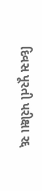દિવસ પૂરતી પરીક્ષા રદ્દ